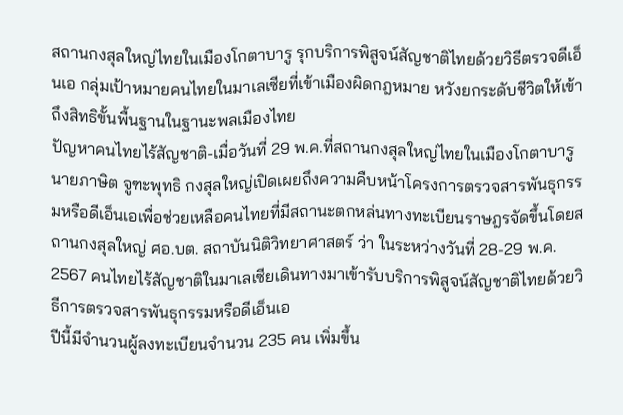สถานกงสุลใหญ่ไทยในเมืองโกตาบารู รุกบริการพิสูจน์สัญชาติไทยด้วยวิธีตรวจดีเอ็นเอ กลุ่มเป้าหมายคนไทยในมาเลเซียที่เข้าเมืองผิดกฎหมาย หวังยกระดับชีวิตให้เข้าถึงสิทธิขั้นพื้นฐานในฐานะพลเมืองไทย
ปัญหาคนไทยไร้สัญชาติ-เมื่อวันที่ 29 พ.ค.ที่สถานกงสุลใหญ่ไทยในเมืองโกตาบารู นายภาษิต จูฑะพุทธิ กงสุลใหญ่เปิดเผยถึงความคืบหน้าโครงการตรวจสารพันธุกรรมหรือดีเอ็นเอเพื่อช่วยเหลือคนไทยที่มีสถานะตกหล่นทางทะเบียนราษฎรจัดขึ้นโดยสถานกงสุลใหญ่ ศอ.บต. สถาบันนิติวิทยาศาสตร์ ว่า ในระหว่างวันที่ 28-29 พ.ค. 2567 คนไทยไร้สัญชาติในมาเลเซียเดินทางมาเข้ารับบริการพิสูจน์สัญชาติไทยด้วยวิธีการตรวจสารพันธุกรรมหรือดีเอ็นเอ
ปีนี้มีจำนวนผู้ลงทะเบียนจำนวน 235 คน เพิ่มขึ้น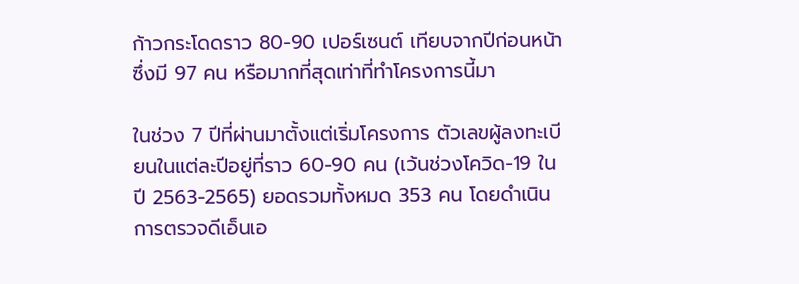ก้าวกระโดดราว 80-90 เปอร์เซนต์ เทียบจากปีก่อนหน้าซึ่งมี 97 คน หรือมากที่สุดเท่าที่ทำโครงการนี้มา

ในช่วง 7 ปีที่ผ่านมาตั้งแต่เริ่มโครงการ ตัวเลขผู้ลงทะเบียนในแต่ละปีอยู่ที่ราว 60-90 คน (เว้นช่วงโควิด-19 ในปี 2563-2565) ยอดรวมทั้งหมด 353 คน โดยดำเนินการตรวจดีเอ็นเอ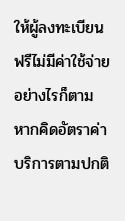ให้ผู้ลงทะเบียนฟรีไม่มีค่าใช้จ่าย อย่างไรก็ตาม หากคิดอัตราค่าบริการตามปกติ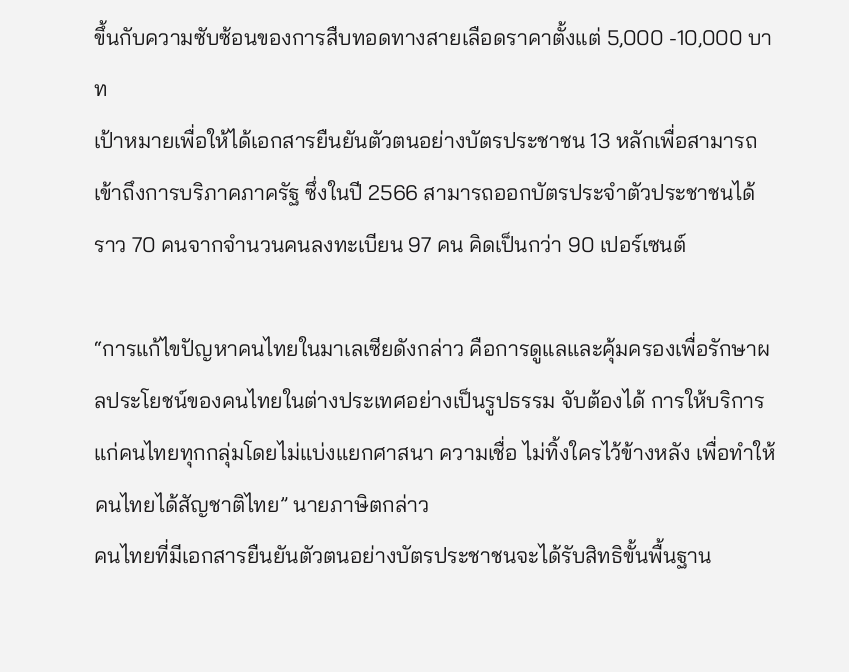ขึ้นกับความซับซ้อนของการสืบทอดทางสายเลือดราคาตั้งแต่ 5,000 -10,000 บาท
เป้าหมายเพื่อให้ได้เอกสารยืนยันตัวตนอย่างบัตรประชาชน 13 หลักเพื่อสามารถเข้าถึงการบริภาคภาครัฐ ซึ่งในปี 2566 สามารถออกบัตรประจำตัวประชาชนได้ราว 70 คนจากจำนวนคนลงทะเบียน 97 คน คิดเป็นกว่า 90 เปอร์เซนต์

“การแก้ไขปัญหาคนไทยในมาเลเซียดังกล่าว คือการดูแลและคุ้มครองเพื่อรักษาผลประโยชน์ของคนไทยในต่างประเทศอย่างเป็นรูปธรรม จับต้องได้ การให้บริการแก่คนไทยทุกกลุ่มโดยไม่แบ่งแยกศาสนา ความเชื่อ ไม่ทิ้งใครไว้ข้างหลัง เพื่อทำให้คนไทยได้สัญชาติไทย” นายภาษิตกล่าว
คนไทยที่มีเอกสารยืนยันตัวตนอย่างบัตรประชาชนจะได้รับสิทธิขั้นพื้นฐาน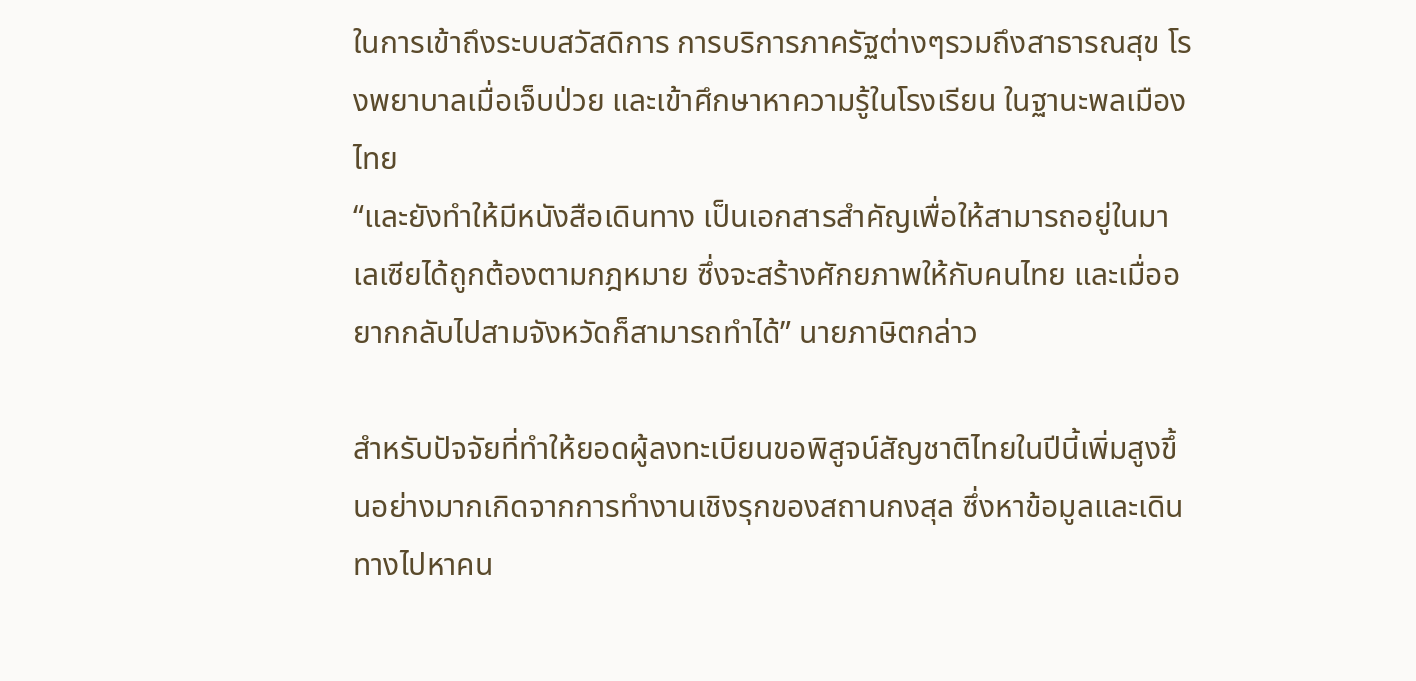ในการเข้าถึงระบบสวัสดิการ การบริการภาครัฐต่างๆรวมถึงสาธารณสุข โรงพยาบาลเมื่อเจ็บป่วย และเข้าศึกษาหาความรู้ในโรงเรียน ในฐานะพลเมืองไทย
“และยังทำให้มีหนังสือเดินทาง เป็นเอกสารสำคัญเพื่อให้สามารถอยู่ในมาเลเซียได้ถูกต้องตามกฎหมาย ซึ่งจะสร้างศักยภาพให้กับคนไทย และเมื่ออยากกลับไปสามจังหวัดก็สามารถทำได้” นายภาษิตกล่าว

สำหรับปัจจัยที่ทำให้ยอดผู้ลงทะเบียนขอพิสูจน์สัญชาติไทยในปีนี้เพิ่มสูงขึ้นอย่างมากเกิดจากการทำงานเชิงรุกของสถานกงสุล ซึ่งหาข้อมูลและเดินทางไปหาคน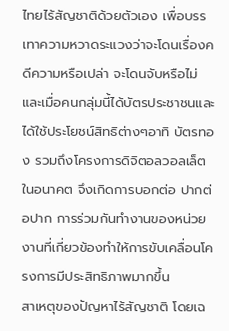ไทยไร้สัญชาติด้วยตัวเอง เพื่อบรรเทาความหวาดระแวงว่าจะโดนเรื่องคดีความหรือเปล่า จะโดนจับหรือไม่
และเมื่อคนกลุ่มนี้ได้บัตรประชาชนและได้ใช้ประโยชน์สิทธิต่างๆอาทิ บัตรทอง รวมถึงโครงการดิจิตอลวอลเล็ตในอนาคต จึงเกิดการบอกต่อ ปากต่อปาก การร่วมกันทำงานของหน่วยงานที่เกี่ยวข้องทำให้การขับเคลื่อนโครงการมีประสิทธิภาพมากขึ้น
สาเหตุของปัญหาไร้สัญชาติ โดยเฉ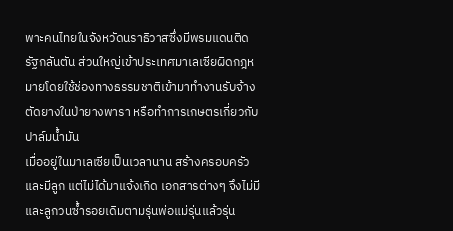พาะคนไทยในจังหวัดนราธิวาสซึ่งมีพรมแดนติดรัฐกลันตัน ส่วนใหญ่เข้าประเทศมาเลเซียผิดกฎหมายโดยใช้ช่องทางธรรมชาติเข้ามาทำงานรับจ้างตัดยางในป่ายางพารา หรือทำการเกษตรเกี่ยวกับปาล์มน้ำมัน
เมื่ออยู่ในมาเลเซียเป็นเวลานาน สร้างครอบครัวและมีลูก แต่ไม่ได้มาแจ้งเกิด เอกสารต่างๆ จึงไม่มี และลูกวนซ้ำรอยเดิมตามรุ่นพ่อแม่รุ่นแล้วรุ่น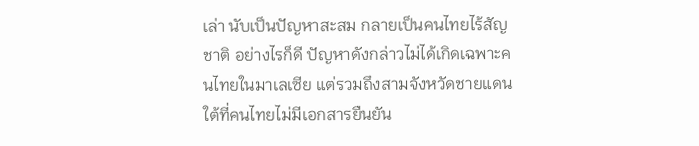เล่า นับเป็นปัญหาสะสม กลายเป็นคนไทยไร้สัญชาติ อย่างไรก็ดี ปัญหาดังกล่าวไม่ได้เกิดเฉพาะคนไทยในมาเลเซีย แต่รวมถึงสามจังหวัดชายแดนใต้ที่คนไทยไม่มีเอกสารยืนยัน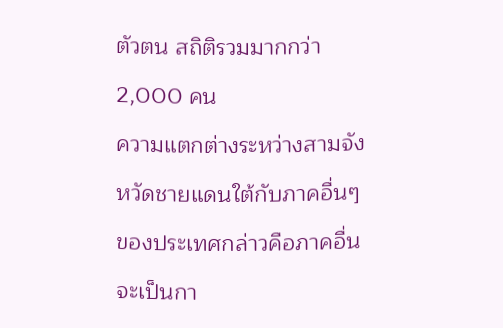ตัวตน สถิติรวมมากกว่า 2,000 คน
ความแตกต่างระหว่างสามจังหวัดชายแดนใต้กับภาคอื่นๆของประเทศกล่าวคือภาคอื่นจะเป็นกา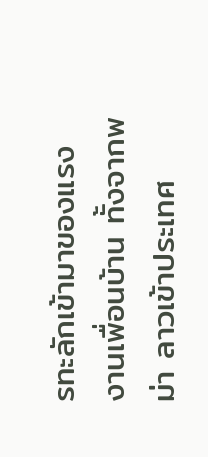รทะลักเข้ามาของแรงงานเพื่อนบ้าน ทั้งจากพม่า ลาวเข้าประเทศ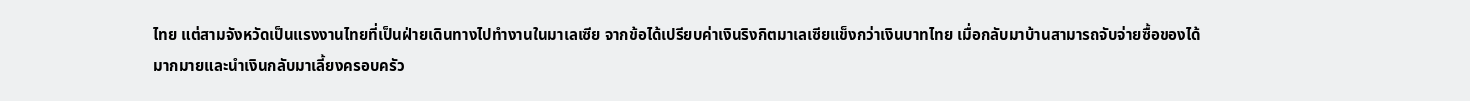ไทย แต่สามจังหวัดเป็นแรงงานไทยที่เป็นฝ่ายเดินทางไปทำงานในมาเลเซีย จากข้อได้เปรียบค่าเงินริงกิตมาเลเซียแข็งกว่าเงินบาทไทย เมื่อกลับมาบ้านสามารถจับจ่ายซื้อของได้มากมายและนำเงินกลับมาเลี้ยงครอบครัว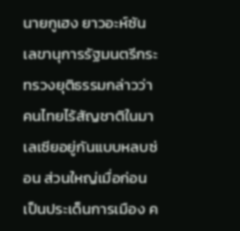นายกูเฮง ยาวอะห์ซัน เลขานุการรัฐมนตรีกระทรวงยุติธรรมกล่าวว่า คนไทยไร้สัญชาติในมาเลเซียอยู่กันแบบหลบซ่อน ส่วนใหญ่เมื่อก่อนเป็นประเด็นการเมือง ค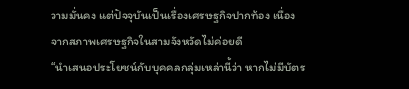วามมั่นคง แต่ปัจจุบันเป็นเรื่องเศรษฐกิจปากท้อง เนื่องจากสภาพเศรษฐกิจในสามจังหวัดไม่ค่อยดี
“นำเสนอประโยชน์กับบุคคลกลุ่มเหล่านี้ว่า หากไม่มีบัตร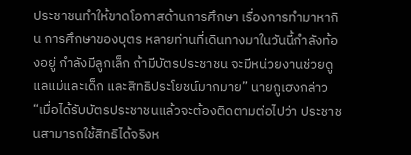ประชาชนทำให้ขาดโอกาสด้านการศึกษา เรื่องการทำมาหากิน การศึกษาของบุตร หลายท่านที่เดินทางมาในวันนี้กำลังท้องอยู่ กำลังมีลูกเล็ก ถ้ามีบัตรประชาชน จะมีหน่วยงานช่วยดูแลแม่และเด็ก และสิทธิประโยชน์มากมาย” นายกูเฮงกล่าว
“เมื่อได้รับบัตรประชาชนแล้วจะต้องติดตามต่อไปว่า ประชาชนสามารถใช้สิทธิได้จริงห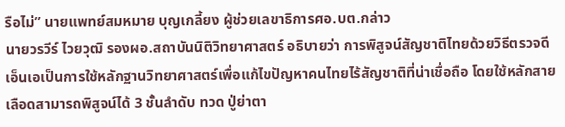รือไม่” นายแพทย์สมหมาย บุญเกลี้ยง ผู้ช่วยเลขาธิการศอ.บต.กล่าว
นายวรวีร์ ไวยวุฒิ รองผอ.สถาบันนิติวิทยาศาสตร์ อธิบายว่า การพิสูจน์สัญชาติไทยด้วยวิธีตรวจดีเอ็นเอเป็นการใช้หลักฐานวิทยาศาสตร์เพื่อแก้ไขปัญหาคนไทยไร้สัญชาติที่น่าเชื่อถือ โดยใช้หลักสายเลือดสามารถพิสูจน์ได้ 3 ชั้นลำดับ ทวด ปู่ย่าตา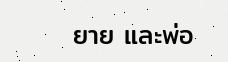ยาย และพ่อ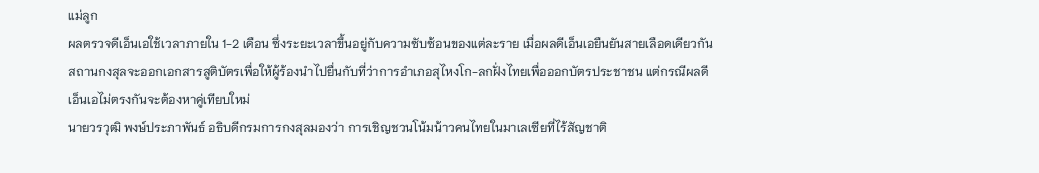แม่ลูก
ผลตรวจดีเอ็นเอใช้เวลาภายใน 1-2 เดือน ซึ่งระยะเวลาขึ้นอยู่กับความซับซ้อนของแต่ละราย เมื่อผลดีเอ็นเอยืนยันสายเลือดเดียวกัน สถานกงสุลจะออกเอกสารสูติบัตรเพื่อให้ผู้ร้องนำไปยื่นกับที่ว่าการอำเภอสุไหงโก-ลกฝั่งไทยเพื่อออกบัตรประชาชน แต่กรณีผลดีเอ็นเอไม่ตรงกันจะต้องหาคู่เทียบใหม่
นายวรวุฒิ พงษ์ประภาพันธ์ อธิบดีกรมการกงสุลมองว่า การเชิญชวนโน้มน้าวคนไทยในมาเลเซียที่ไร้สัญชาติ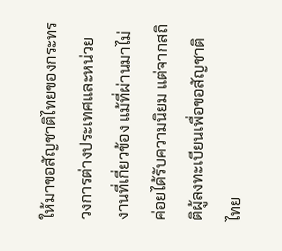ให้มาขอสัญชาติไทยของกระทรวงการต่างประเทศและหน่วยงานที่เกี่ยวข้อง แม้ที่ผ่านมาไม่ค่อยได้รับความนิยม แต่จากสถิติผู้ลงทะเบียนเพื่อขอสัญชาติไทย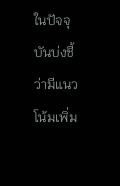ในปัจจุบันบ่งชี้ว่ามีแนวโน้มเพิ่ม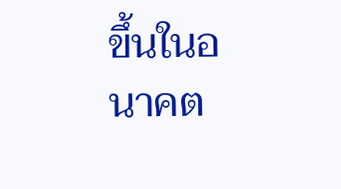ขึ้นในอนาคต